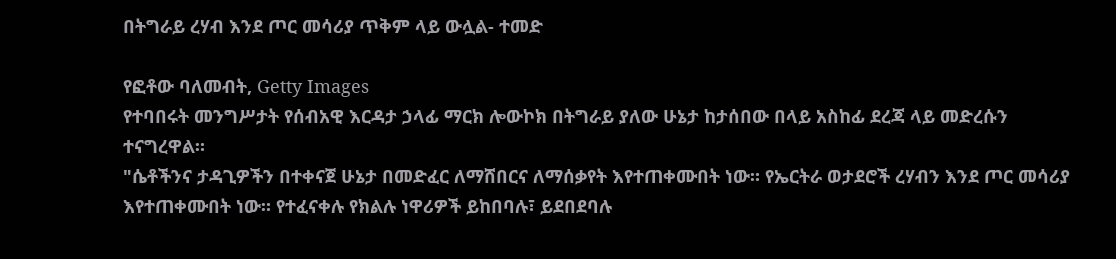በትግራይ ረሃብ እንደ ጦር መሳሪያ ጥቅም ላይ ውሏል- ተመድ

የፎቶው ባለመብት, Getty Images
የተባበሩት መንግሥታት የሰብአዊ እርዳታ ኃላፊ ማርክ ሎውኮክ በትግራይ ያለው ሁኔታ ከታሰበው በላይ አስከፊ ደረጃ ላይ መድረሱን ተናግረዋል።
"ሴቶችንና ታዳጊዎችን በተቀናጀ ሁኔታ በመድፈር ለማሸበርና ለማሰቃየት እየተጠቀሙበት ነው። የኤርትራ ወታደሮች ረሃብን እንደ ጦር መሳሪያ እየተጠቀሙበት ነው። የተፈናቀሉ የክልሉ ነዋሪዎች ይከበባሉ፣ ይደበደባሉ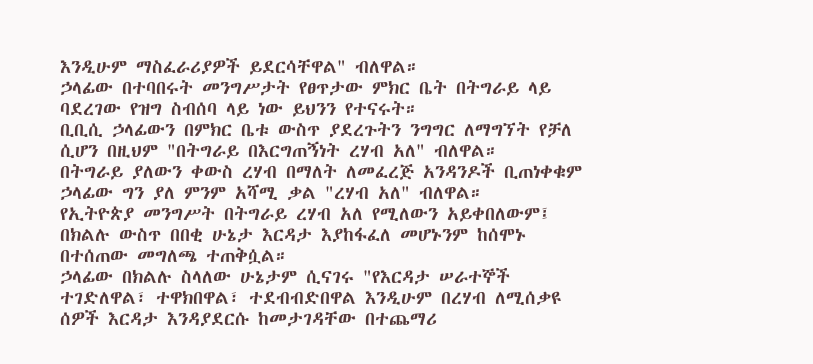እንዲሁም ማስፈራሪያዎች ይደርሳቸዋል" ብለዋል።
ኃላፊው በተባበሩት መንግሥታት የፀጥታው ምክር ቤት በትግራይ ላይ ባደረገው የዝግ ስብሰባ ላይ ነው ይህንን የተናሩት።
ቢቢሲ ኃላፊውን በምክር ቤቱ ውስጥ ያደረጉትን ንግግር ለማግኘት የቻለ ሲሆን በዚህም "በትግራይ በእርግጠኝነት ረሃብ አለ" ብለዋል።
በትግራይ ያለውን ቀውስ ረሃብ በማለት ለመፈረጅ አንዳንዶች ቢጠነቀቁም ኃላፊው ግን ያለ ምንም አሻሚ ቃል "ረሃብ አለ" ብለዋል።
የኢትዮጵያ መንግሥት በትግራይ ረሃብ አለ የሚለውን አይቀበለውም፤ በክልሉ ውስጥ በበቂ ሁኔታ እርዳታ እያከፋፈለ መሆኑንም ከሰሞኑ በተሰጠው መግለጫ ተጠቅሷል።
ኃላፊው በክልሉ ስላለው ሁኔታም ሲናገሩ "የእርዳታ ሠራተኞች ተገድለዋል፣ ተዋክበዋል፣ ተደብብድበዋል እንዲሁም በረሃብ ለሚሰቃዩ ሰዎች እርዳታ እንዳያደርሱ ከመታገዳቸው በተጨማሪ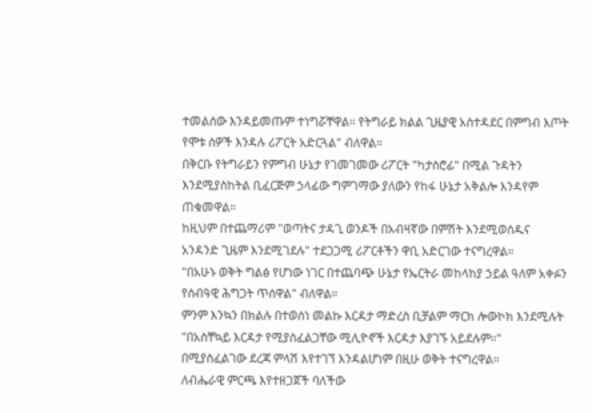ተመልሰው እንዳይመጡም ተነግሯቸዋል። የትግራይ ክልል ጊዜያዊ አስተዳደር በምግብ እጦት የሞቱ ሰዎች እንዳሉ ሪፖርት አድርጓል" ብለዋል።
በቅርቡ የትግራይን የምግብ ሁኔታ የገመገመው ሪፖርት "ካታስሮፊ" በሚል ጉዳትን እንደሚያስከትል ቢፈርጅም ኃላፊው ግምገማው ያለውን የከፋ ሁኔታ አቅልሎ እንዳየም ጠቁመዋል።
ከዚህም በተጨማሪም "ወጣትና ታዳጊ ወንዶች በአብዛኛው በምሽት እንደሚወሰዱና አንዳንድ ጊዜም እንደሚገደሉ" ተደጋጋሚ ሪፖርቶችን ዋቢ አድርገው ተናግረዋል።
"በአሁኑ ወቅት ግልፅ የሆነው ነገር በተጨባጭ ሁኔታ የኤርትራ መከላከያ ኃይል ዓለም አቀፉን የሰብዓዊ ሕግጋት ጥሰዋል" ብለዋል።
ምንም እንኳን በክልሉ በተወሰነ መልኩ እርዳታ ማድረስ ቢቻልም ማርክ ሎውኮክ እንደሚሉት "በአስቸኳይ እርዳታ የሚያስፈልጋቸው ሚሊዮኖች እርዳታ እያገኙ አይደሉም።"
በሚያስፈልገው ደረጃ ምላሽ እየተገኘ እንዳልሆነም በዚሁ ወቅት ተናግረዋል።
ለብሔራዊ ምርጫ እየተዘጋጀች ባለችው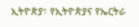ኢትዮጵያ፣ የኢትዮጵያና የኤርትራ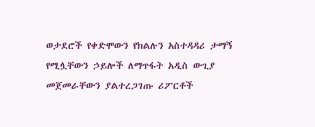ወታደሮች የቀድሞውን የክልሉን አስተዳዳሪ ታማኝ የሚሏቸውን ኃይሎች ለማጥፋት አዲስ ውጊያ መጀመራቸውን ያልተረጋገጡ ሪፖርቶች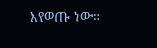እየወጡ ነው።